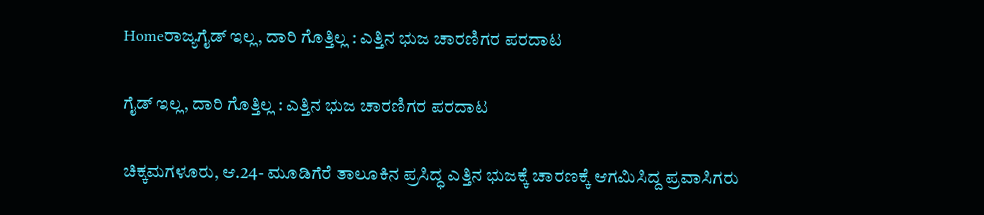Homeರಾಜ್ಯಗೈಡ್ ಇಲ್ಲ, ದಾರಿ ಗೊತ್ತಿಲ್ಲ : ಎತ್ತಿನ ಭುಜ ಚಾರಣಿಗರ ಪರದಾಟ

ಗೈಡ್ ಇಲ್ಲ, ದಾರಿ ಗೊತ್ತಿಲ್ಲ : ಎತ್ತಿನ ಭುಜ ಚಾರಣಿಗರ ಪರದಾಟ

ಚಿಕ್ಕಮಗಳೂರು, ಆ.24- ಮೂಡಿಗೆರೆ ತಾಲೂಕಿನ ಪ್ರಸಿದ್ಧ ಎತ್ತಿನ ಭುಜಕ್ಕೆ ಚಾರಣಕ್ಕೆ ಆಗಮಿಸಿದ್ದ ಪ್ರವಾಸಿಗರು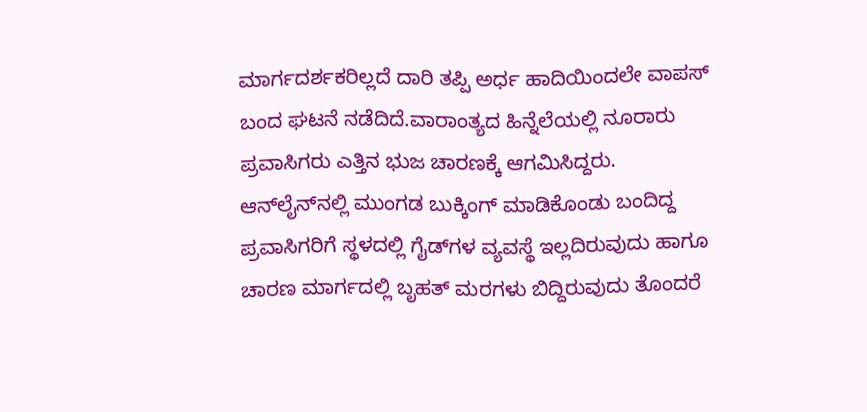ಮಾರ್ಗದರ್ಶಕರಿಲ್ಲದೆ ದಾರಿ ತಪ್ಪಿ ಅರ್ಧ ಹಾದಿಯಿಂದಲೇ ವಾಪಸ್‌ ಬಂದ ಘಟನೆ ನಡೆದಿದೆ.ವಾರಾಂತ್ಯದ ಹಿನ್ನೆಲೆಯಲ್ಲಿ ನೂರಾರು ಪ್ರವಾಸಿಗರು ಎತ್ತಿನ ಭುಜ ಚಾರಣಕ್ಕೆ ಆಗಮಿಸಿದ್ದರು. ಆನ್‌ಲೈನ್‌ನಲ್ಲಿ ಮುಂಗಡ ಬುಕ್ಕಿಂಗ್ ಮಾಡಿಕೊಂಡು ಬಂದಿದ್ದ ಪ್ರವಾಸಿಗರಿಗೆ ಸ್ಥಳದಲ್ಲಿ ಗೈಡ್‌ಗಳ ವ್ಯವಸ್ಥೆ ಇಲ್ಲದಿರುವುದು ಹಾಗೂ ಚಾರಣ ಮಾರ್ಗದಲ್ಲಿ ಬೃಹತ್ ಮರಗಳು ಬಿದ್ದಿರುವುದು ತೊಂದರೆ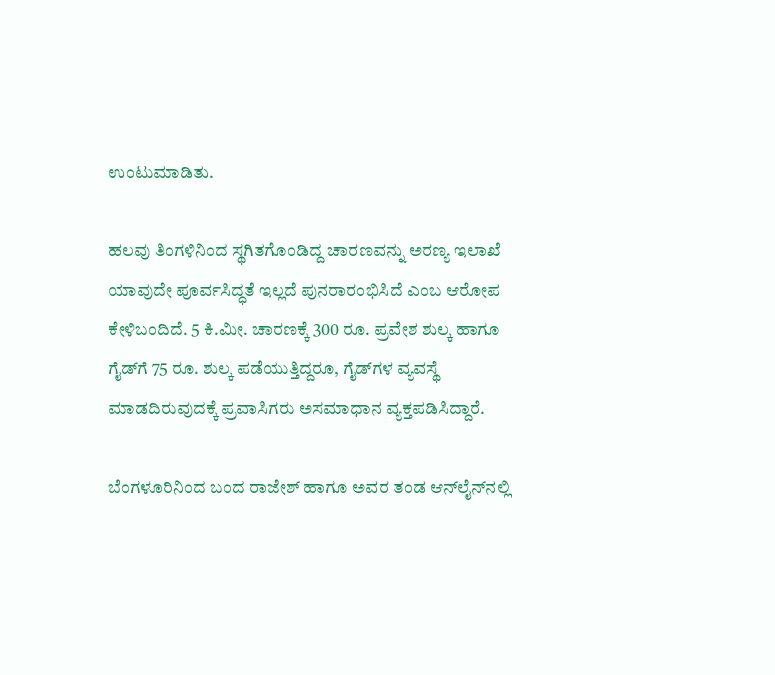ಉಂಟುಮಾಡಿತು.

ಹಲವು ತಿಂಗಳಿನಿಂದ ಸ್ಥಗಿತಗೊಂಡಿದ್ದ ಚಾರಣವನ್ನು ಅರಣ್ಯ ಇಲಾಖೆ ಯಾವುದೇ ಪೂರ್ವಸಿದ್ಧತೆ ಇಲ್ಲದೆ ಪುನರಾರಂಭಿಸಿದೆ ಎಂಬ ಆರೋಪ ಕೇಳಿಬಂದಿದೆ. 5 ಕಿ.ಮೀ. ಚಾರಣಕ್ಕೆ 300 ರೂ. ಪ್ರವೇಶ ಶುಲ್ಕ ಹಾಗೂ ಗೈಡ್‌ಗೆ 75 ರೂ. ಶುಲ್ಕ ಪಡೆಯುತ್ತಿದ್ದರೂ, ಗೈಡ್‌ಗಳ ವ್ಯವಸ್ಥೆ ಮಾಡದಿರುವುದಕ್ಕೆ ಪ್ರವಾಸಿಗರು ಅಸಮಾಧಾನ ವ್ಯಕ್ತಪಡಿಸಿದ್ದಾರೆ.

ಬೆಂಗಳೂರಿನಿಂದ ಬಂದ ರಾಜೇಶ್ ಹಾಗೂ ಅವರ ತಂಡ ಆನ್‌ಲೈನ್‌ನಲ್ಲಿ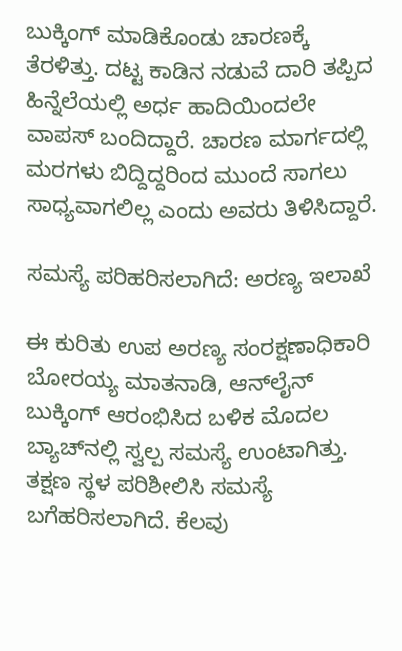ಬುಕ್ಕಿಂಗ್ ಮಾಡಿಕೊಂಡು ಚಾರಣಕ್ಕೆ ತೆರಳಿತ್ತು. ದಟ್ಟ ಕಾಡಿನ ನಡುವೆ ದಾರಿ ತಪ್ಪಿದ ಹಿನ್ನೆಲೆಯಲ್ಲಿ ಅರ್ಧ ಹಾದಿಯಿಂದಲೇ ವಾಪಸ್‌ ಬಂದಿದ್ದಾರೆ. ಚಾರಣ ಮಾರ್ಗದಲ್ಲಿ ಮರಗಳು ಬಿದ್ದಿದ್ದರಿಂದ ಮುಂದೆ ಸಾಗಲು ಸಾಧ್ಯವಾಗಲಿಲ್ಲ ಎಂದು ಅವರು ತಿಳಿಸಿದ್ದಾರೆ.

ಸಮಸ್ಯೆ ಪರಿಹರಿಸಲಾಗಿದೆ: ಅರಣ್ಯ ಇಲಾಖೆ

ಈ ಕುರಿತು ಉಪ ಅರಣ್ಯ ಸಂರಕ್ಷಣಾಧಿಕಾರಿ ಬೋರಯ್ಯ ಮಾತನಾಡಿ, ಆನ್‌ಲೈನ್ ಬುಕ್ಕಿಂಗ್ ಆರಂಭಿಸಿದ ಬಳಿಕ ಮೊದಲ ಬ್ಯಾಚ್‌ನಲ್ಲಿ ಸ್ವಲ್ಪ ಸಮಸ್ಯೆ ಉಂಟಾಗಿತ್ತು. ತಕ್ಷಣ ಸ್ಥಳ ಪರಿಶೀಲಿಸಿ ಸಮಸ್ಯೆ ಬಗೆಹರಿಸಲಾಗಿದೆ. ಕೆಲವು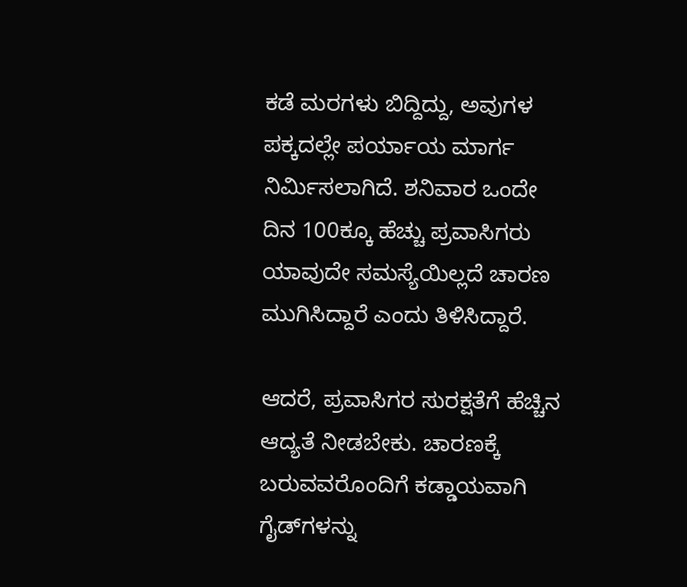ಕಡೆ ಮರಗಳು ಬಿದ್ದಿದ್ದು, ಅವುಗಳ ಪಕ್ಕದಲ್ಲೇ ಪರ್ಯಾಯ ಮಾರ್ಗ ನಿರ್ಮಿಸಲಾಗಿದೆ. ಶನಿವಾರ ಒಂದೇ ದಿನ 100ಕ್ಕೂ ಹೆಚ್ಚು ಪ್ರವಾಸಿಗರು ಯಾವುದೇ ಸಮಸ್ಯೆಯಿಲ್ಲದೆ ಚಾರಣ ಮುಗಿಸಿದ್ದಾರೆ ಎಂದು ತಿಳಿಸಿದ್ದಾರೆ.

ಆದರೆ, ಪ್ರವಾಸಿಗರ ಸುರಕ್ಷತೆಗೆ ಹೆಚ್ಚಿನ ಆದ್ಯತೆ ನೀಡಬೇಕು. ಚಾರಣಕ್ಕೆ ಬರುವವರೊಂದಿಗೆ ಕಡ್ಡಾಯವಾಗಿ ಗೈಡ್‌ಗಳನ್ನು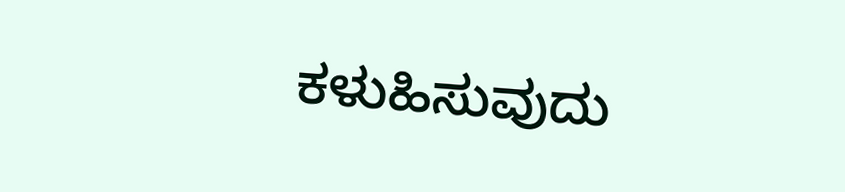ಕಳುಹಿಸುವುದು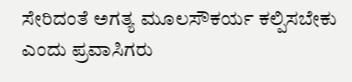ಸೇರಿದಂತೆ ಅಗತ್ಯ ಮೂಲಸೌಕರ್ಯ ಕಲ್ಪಿಸಬೇಕು ಎಂದು ಪ್ರವಾಸಿಗರು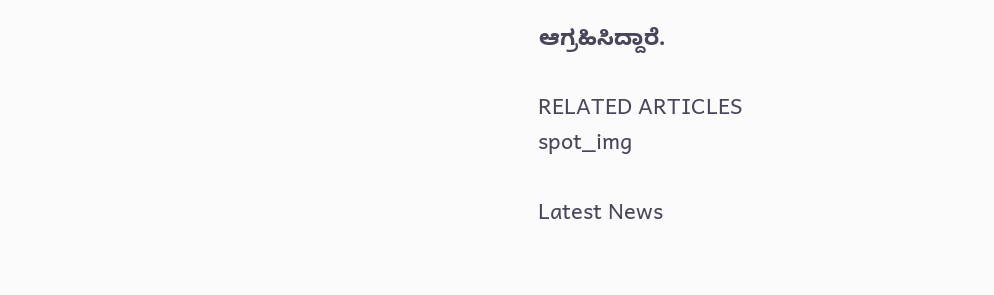ಆಗ್ರಹಿಸಿದ್ದಾರೆ.

RELATED ARTICLES
spot_img

Latest News